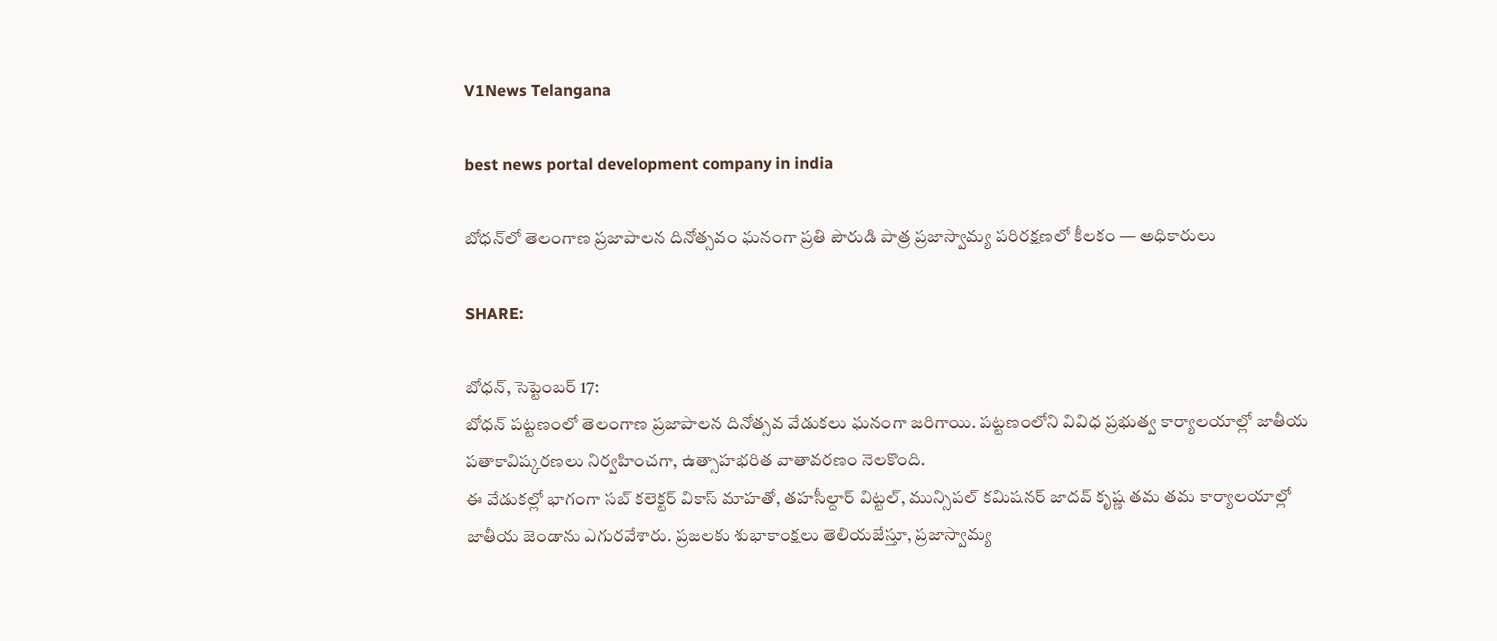V1News Telangana

best news portal development company in india

బోధన్‌లో తెలంగాణ ప్రజాపాలన దినోత్సవం ఘనంగా ప్రతి పౌరుడి పాత్ర ప్రజాస్వామ్య పరిరక్షణలో కీలకం — అధికారులు

SHARE:

బోధన్, సెప్టెంబర్ 17:
బోధన్ పట్టణంలో తెలంగాణ ప్రజాపాలన దినోత్సవ వేడుకలు ఘనంగా జరిగాయి. పట్టణంలోని వివిధ ప్రభుత్వ కార్యాలయాల్లో జాతీయ పతాకావిష్కరణలు నిర్వహించగా, ఉత్సాహభరిత వాతావరణం నెలకొంది.
ఈ వేడుకల్లో భాగంగా సబ్ కలెక్టర్ వికాస్ మాహతో, తహసీల్దార్ విట్టల్, మున్సిపల్ కమిషనర్ జాదవ్ కృష్ణ తమ తమ కార్యాలయాల్లో జాతీయ జెండాను ఎగురవేశారు. ప్రజలకు శుభాకాంక్షలు తెలియజేస్తూ, ప్రజాస్వామ్య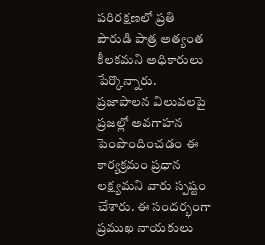పరిరక్షణలో ప్రతి పౌరుడి పాత్ర అత్యంత కీలకమని అధికారులు పేర్కొన్నారు.
ప్రజాపాలన విలువలపై ప్రజల్లో అవగాహన పెంపొందించడం ఈ కార్యక్రమం ప్రధాన లక్ష్యమని వారు స్పష్టం చేశారు. ఈ సందర్భంగా ప్రముఖ నాయకులు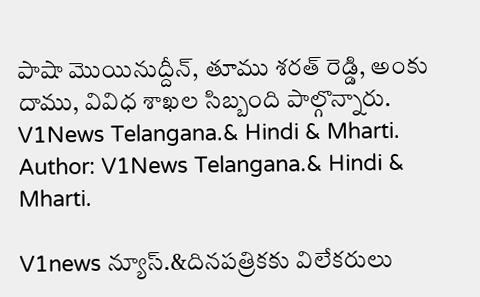పాషా మొయినుద్దీన్, తూము శరత్ రెడ్డి, అంకు దాము, వివిధ శాఖల సిబ్బంది పాల్గొన్నారు.
V1News Telangana.& Hindi & Mharti.
Author: V1News Telangana.& Hindi & Mharti.

V1news న్యూస్.&దినపత్రికకు విలేకరులు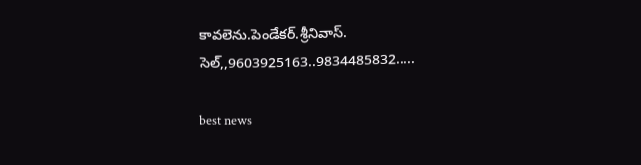కావలెను.పెండేకర్.శ్రీనివాస్. సెల్,,9603925163..9834485832.....

best news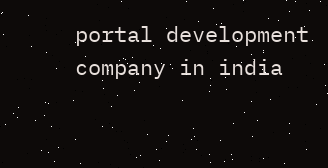portal development company in india